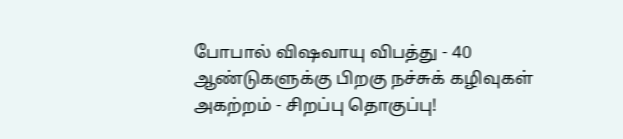போபால் விஷவாயு விபத்து - 40 ஆண்டுகளுக்கு பிறகு நச்சுக் கழிவுகள் அகற்றம் - சிறப்பு தொகுப்பு!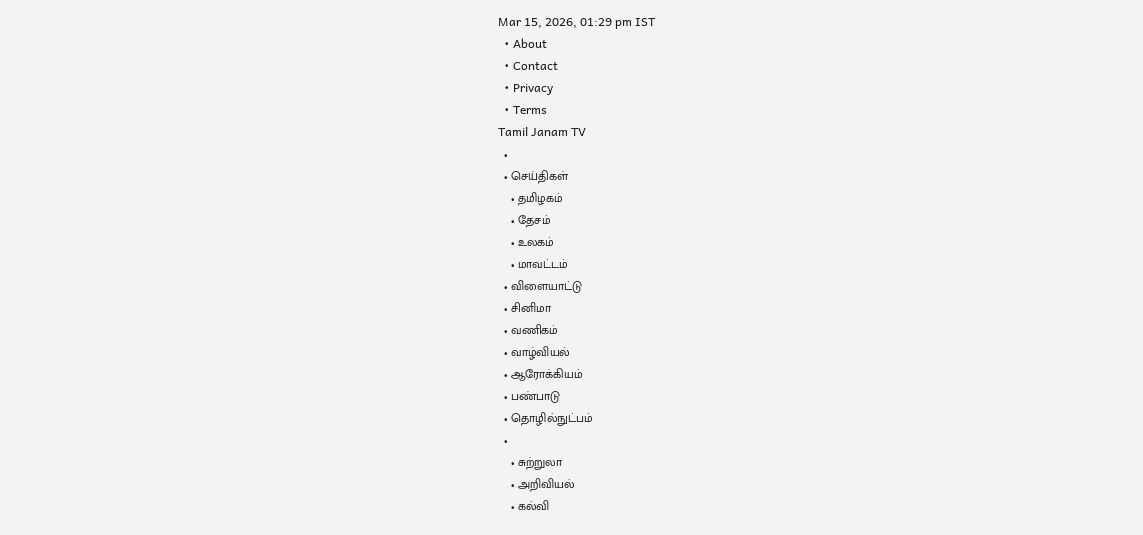Mar 15, 2026, 01:29 pm IST
  • About
  • Contact
  • Privacy
  • Terms
Tamil Janam TV
  •
  • செய்திகள்
    • தமிழகம்
    • தேசம்
    • உலகம்
    • மாவட்டம்
  • விளையாட்டு
  • சினிமா
  • வணிகம்
  • வாழ்வியல்
  • ஆரோக்கியம்
  • பண்பாடு
  • தொழில்நுட்பம்
  •
    • சுற்றுலா
    • அறிவியல்
    • கல்வி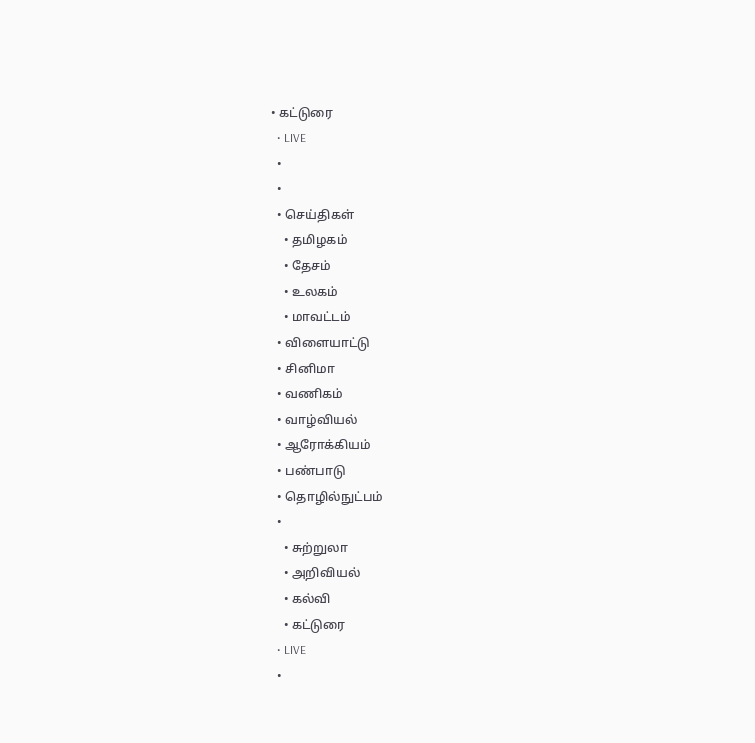• கட்டுரை
  • LIVE
  •
  •
  • செய்திகள்
    • தமிழகம்
    • தேசம்
    • உலகம்
    • மாவட்டம்
  • விளையாட்டு
  • சினிமா
  • வணிகம்
  • வாழ்வியல்
  • ஆரோக்கியம்
  • பண்பாடு
  • தொழில்நுட்பம்
  •
    • சுற்றுலா
    • அறிவியல்
    • கல்வி
    • கட்டுரை
  • LIVE
  •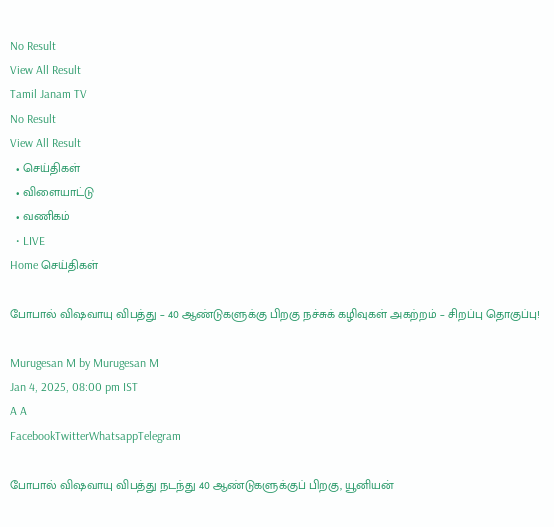No Result
View All Result
Tamil Janam TV
No Result
View All Result
  • செய்திகள்
  • விளையாட்டு
  • வணிகம்
  • LIVE
Home செய்திகள்

போபால் விஷவாயு விபத்து – 40 ஆண்டுகளுக்கு பிறகு நச்சுக் கழிவுகள் அகற்றம் – சிறப்பு தொகுப்பு!

Murugesan M by Murugesan M
Jan 4, 2025, 08:00 pm IST
A A
FacebookTwitterWhatsappTelegram

போபால் விஷவாயு விபத்து நடந்து 40 ஆண்டுகளுக்குப் பிறகு, யூனியன்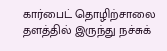கார்பைட் தொழிற்சாலை தளத்தில் இருந்து நச்சுக்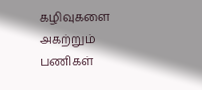கழிவுகளை அகற்றும் பணிகள்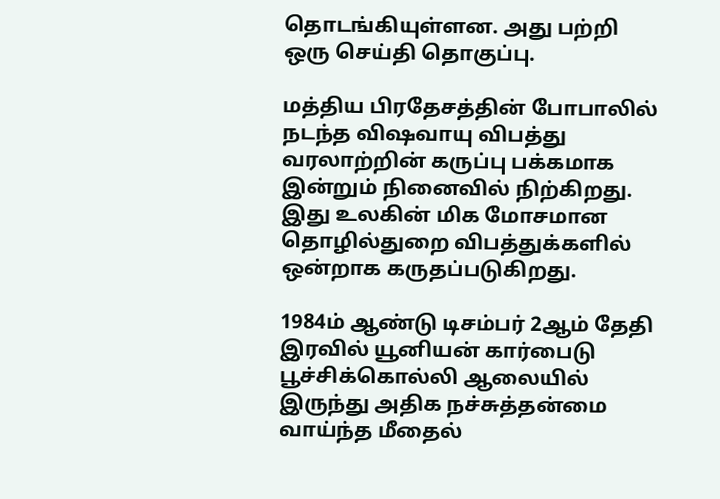தொடங்கியுள்ளன. அது பற்றி ஒரு செய்தி தொகுப்பு.

மத்திய பிரதேசத்தின் போபாலில் நடந்த விஷவாயு விபத்து வரலாற்றின் கருப்பு பக்கமாக இன்றும் நினைவில் நிற்கிறது. இது உலகின் மிக மோசமான தொழில்துறை விபத்துக்களில் ஒன்றாக கருதப்படுகிறது.

1984ம் ஆண்டு டிசம்பர் 2ஆம் தேதி இரவில் யூனியன் கார்பைடு பூச்சிக்கொல்லி ஆலையில் இருந்து அதிக நச்சுத்தன்மை வாய்ந்த மீதைல்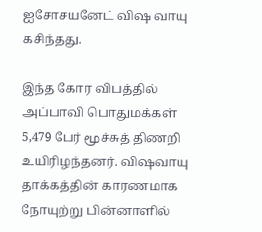ஐசோசயனேட் விஷ வாயு கசிந்தது.

இந்த கோர விபத்தில் அப்பாவி பொதுமக்கள் 5,479 பேர் மூச்சுத் திணறி உயிரிழந்தனர். விஷவாயு தாக்கத்தின் காரணமாக நோயுற்று பின்னாளில்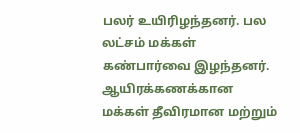பலர் உயிரிழந்தனர். பல லட்சம் மக்கள் கண்பார்வை இழந்தனர். ஆயிரக்கணக்கான மக்கள் தீவிரமான மற்றும்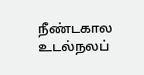நீண்டகால உடல்நலப்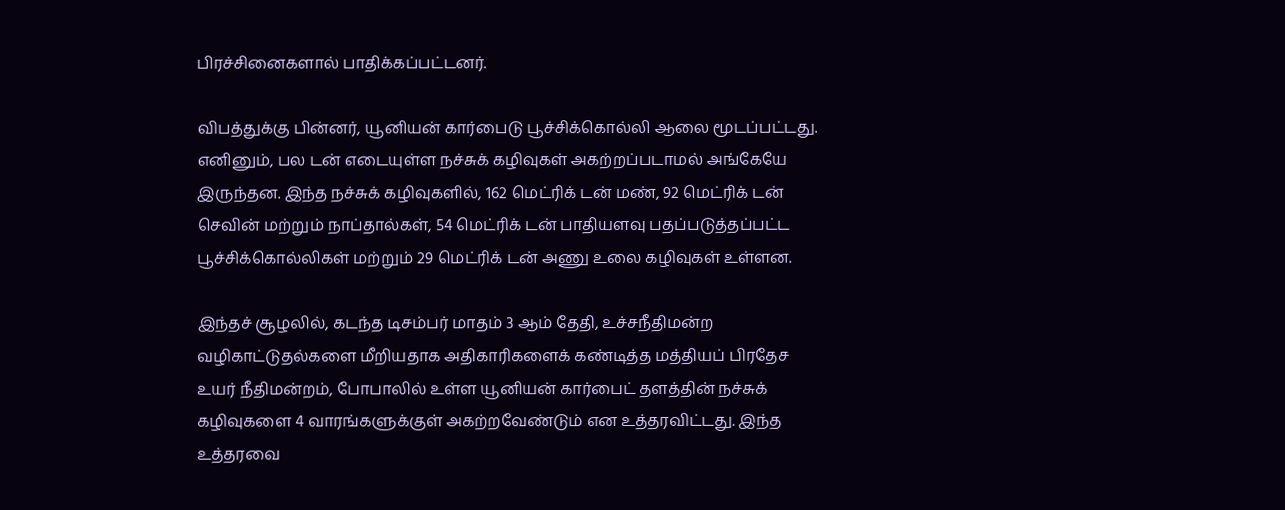பிரச்சினைகளால் பாதிக்கப்பட்டனர்.

விபத்துக்கு பின்னர், யூனியன் கார்பைடு பூச்சிக்கொல்லி ஆலை மூடப்பட்டது. எனினும், பல டன் எடையுள்ள நச்சுக் கழிவுகள் அகற்றப்படாமல் அங்கேயே இருந்தன. இந்த நச்சுக் கழிவுகளில், 162 மெட்ரிக் டன் மண், 92 மெட்ரிக் டன் செவின் மற்றும் நாப்தால்கள், 54 மெட்ரிக் டன் பாதியளவு பதப்படுத்தப்பட்ட பூச்சிக்கொல்லிகள் மற்றும் 29 மெட்ரிக் டன் அணு உலை கழிவுகள் உள்ளன.

இந்தச் சூழலில், கடந்த டிசம்பர் மாதம் 3 ஆம் தேதி, உச்சநீதிமன்ற வழிகாட்டுதல்களை மீறியதாக அதிகாரிகளைக் கண்டித்த மத்தியப் பிரதேச உயர் நீதிமன்றம், போபாலில் உள்ள யூனியன் கார்பைட் தளத்தின் நச்சுக் கழிவுகளை 4 வாரங்களுக்குள் அகற்றவேண்டும் என உத்தரவிட்டது. இந்த உத்தரவை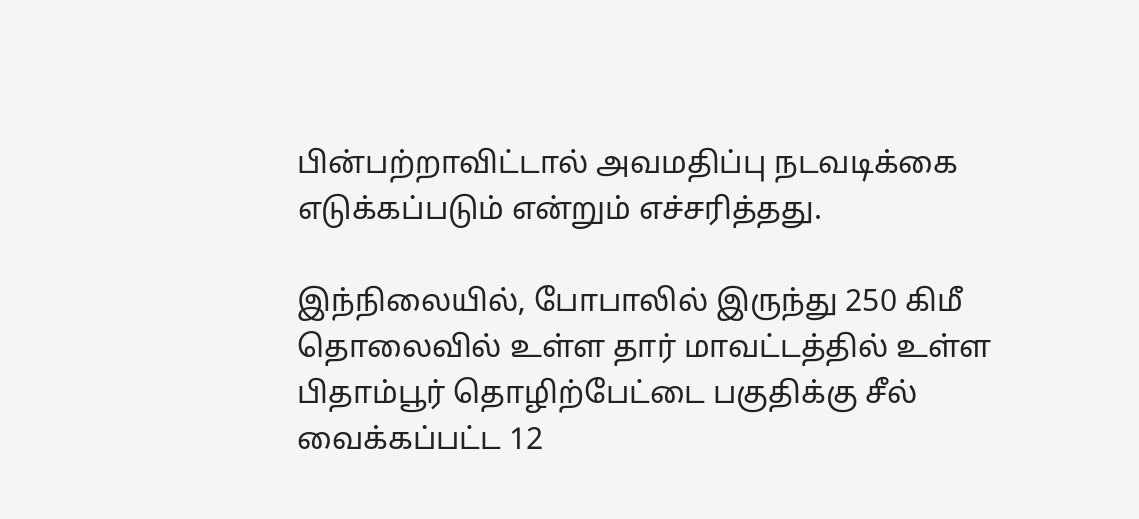பின்பற்றாவிட்டால் அவமதிப்பு நடவடிக்கை எடுக்கப்படும் என்றும் எச்சரித்தது.

இந்நிலையில், போபாலில் இருந்து 250 கிமீ தொலைவில் உள்ள தார் மாவட்டத்தில் உள்ள பிதாம்பூர் தொழிற்பேட்டை பகுதிக்கு சீல் வைக்கப்பட்ட 12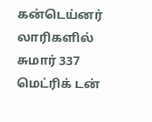கன்டெய்னர் லாரிகளில் சுமார் 337 மெட்ரிக் டன்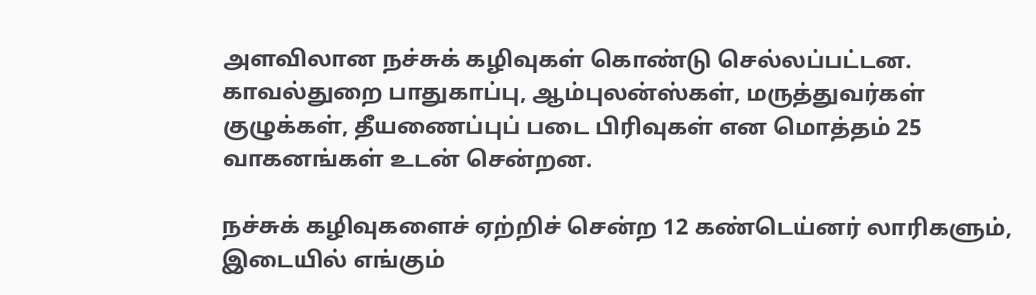அளவிலான நச்சுக் கழிவுகள் கொண்டு செல்லப்பட்டன. காவல்துறை பாதுகாப்பு, ஆம்புலன்ஸ்கள், மருத்துவர்கள் குழுக்கள், தீயணைப்புப் படை பிரிவுகள் என மொத்தம் 25 வாகனங்கள் உடன் சென்றன.

நச்சுக் கழிவுகளைச் ஏற்றிச் சென்ற 12 கண்டெய்னர் லாரிகளும், இடையில் எங்கும்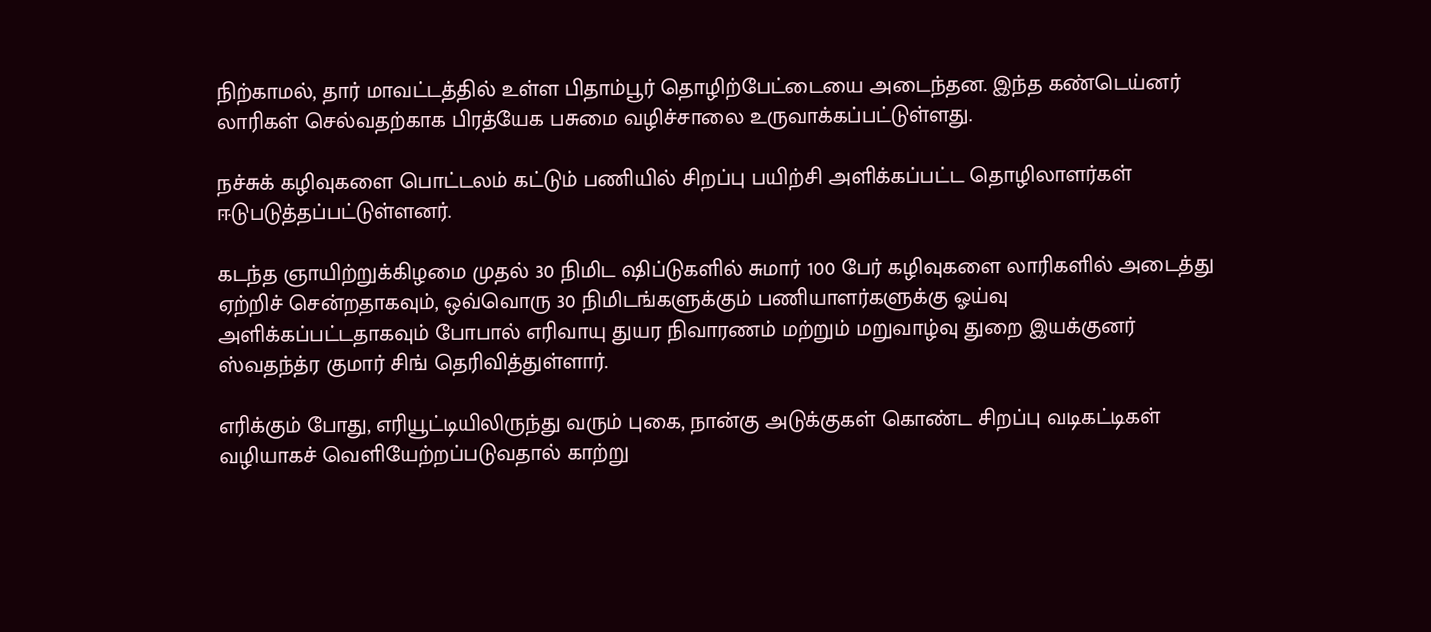நிற்காமல், தார் மாவட்டத்தில் உள்ள பிதாம்பூர் தொழிற்பேட்டையை அடைந்தன. இந்த கண்டெய்னர் லாரிகள் செல்வதற்காக பிரத்யேக பசுமை வழிச்சாலை உருவாக்கப்பட்டுள்ளது.

நச்சுக் கழிவுகளை பொட்டலம் கட்டும் பணியில் சிறப்பு பயிற்சி அளிக்கப்பட்ட தொழிலாளர்கள் ஈடுபடுத்தப்பட்டுள்ளனர்.

கடந்த ஞாயிற்றுக்கிழமை முதல் 30 நிமிட ஷிப்டுகளில் சுமார் 100 பேர் கழிவுகளை லாரிகளில் அடைத்து ஏற்றிச் சென்றதாகவும், ஒவ்வொரு 30 நிமிடங்களுக்கும் பணியாளர்களுக்கு ஓய்வு அளிக்கப்பட்டதாகவும் போபால் எரிவாயு துயர நிவாரணம் மற்றும் மறுவாழ்வு துறை இயக்குனர் ஸ்வதந்த்ர குமார் சிங் தெரிவித்துள்ளார்.

எரிக்கும் போது, எரியூட்டியிலிருந்து வரும் புகை, நான்கு அடுக்குகள் கொண்ட சிறப்பு வடிகட்டிகள் வழியாகச் வெளியேற்றப்படுவதால் காற்று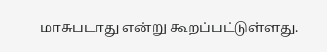மாசுபடாது என்று கூறப்பட்டுள்ளது.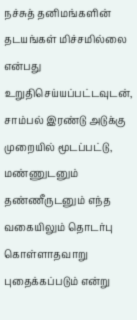நச்சுத் தனிமங்களின் தடயங்கள் மிச்சமில்லை என்பது உறுதிசெய்யப்பட்டவுடன், சாம்பல் இரண்டு அடுக்கு முறையில் மூடப்பட்டு, மண்ணுடனும் தண்ணீருடனும் எந்த வகையிலும் தொடர்பு கொள்ளாதவாறு புதைக்கப்படும் என்று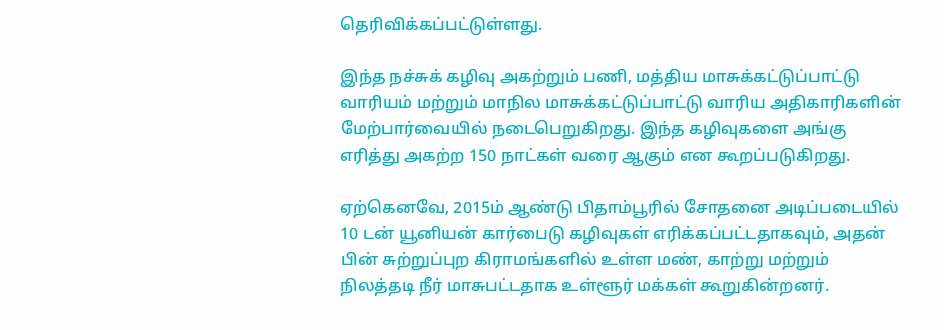தெரிவிக்கப்பட்டுள்ளது.

இந்த நச்சுக் கழிவு அகற்றும் பணி, மத்திய மாசுக்கட்டுப்பாட்டு வாரியம் மற்றும் மாநில மாசுக்கட்டுப்பாட்டு வாரிய அதிகாரிகளின் மேற்பார்வையில் நடைபெறுகிறது. இந்த கழிவுகளை அங்கு எரித்து அகற்ற 150 நாட்கள் வரை ஆகும் என கூறப்படுகிறது.

ஏற்கெனவே, 2015ம் ஆண்டு பிதாம்பூரில் சோதனை அடிப்படையில் 10 டன் யூனியன் கார்பைடு கழிவுகள் எரிக்கப்பட்டதாகவும், அதன் பின் சுற்றுப்புற கிராமங்களில் உள்ள மண், காற்று மற்றும் நிலத்தடி நீர் மாசுபட்டதாக உள்ளூர் மக்கள் கூறுகின்றனர்.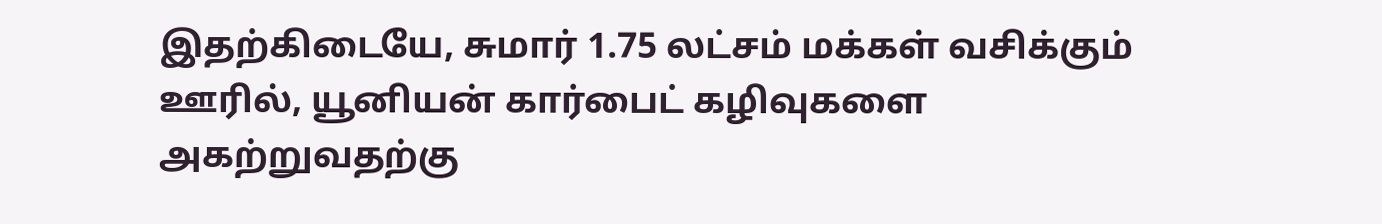இதற்கிடையே, சுமார் 1.75 லட்சம் மக்கள் வசிக்கும் ஊரில், யூனியன் கார்பைட் கழிவுகளை அகற்றுவதற்கு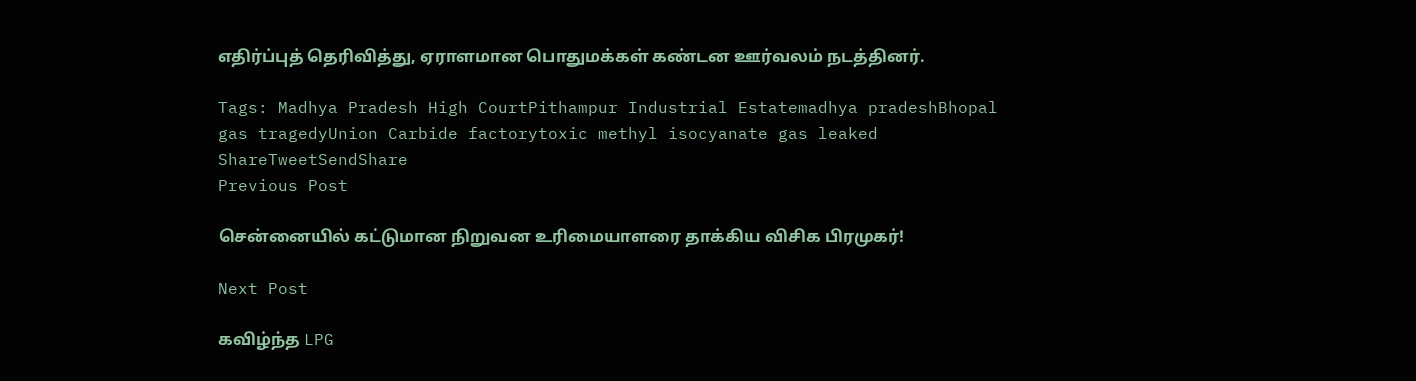எதிர்ப்புத் தெரிவித்து, ஏராளமான பொதுமக்கள் கண்டன ஊர்வலம் நடத்தினர்.

Tags: Madhya Pradesh High CourtPithampur Industrial Estatemadhya pradeshBhopal gas tragedyUnion Carbide factorytoxic methyl isocyanate gas leaked
ShareTweetSendShare
Previous Post

சென்னையில் கட்டுமான நிறுவன உரிமையாளரை தாக்கிய விசிக பிரமுகர்!

Next Post

கவிழ்ந்த LPG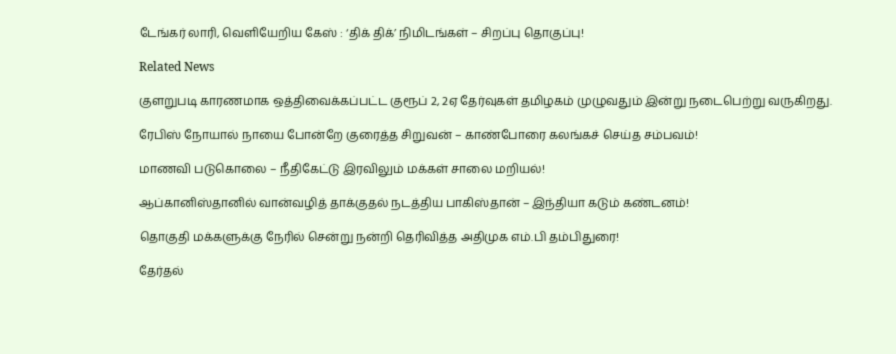டேங்கர் லாரி, வெளியேறிய கேஸ் : ‘திக் திக்’ நிமிடங்கள் – சிறப்பு தொகுப்பு!

Related News

குளறுபடி காரணமாக ஒத்திவைக்கப்பட்ட குரூப் 2, 2ஏ தேர்வுகள் தமிழகம் முழுவதும் இன்று நடைபெற்று வருகிறது.

ரேபிஸ் நோயால் நாயை போன்றே குரைத்த சிறுவன் – காண்போரை கலங்கச் செய்த சம்பவம்!

மாணவி படுகொலை – நீதிகேட்டு இரவிலும் மக்கள் சாலை மறியல்!

ஆப்கானிஸ்தானில் வான்வழித் தாக்குதல் நடத்திய பாகிஸ்தான் – இந்தியா கடும் கண்டனம்!

தொகுதி மக்களுக்கு நேரில் சென்று நன்றி தெரிவித்த அதிமுக எம்.பி தம்பிதுரை!

தேர்தல்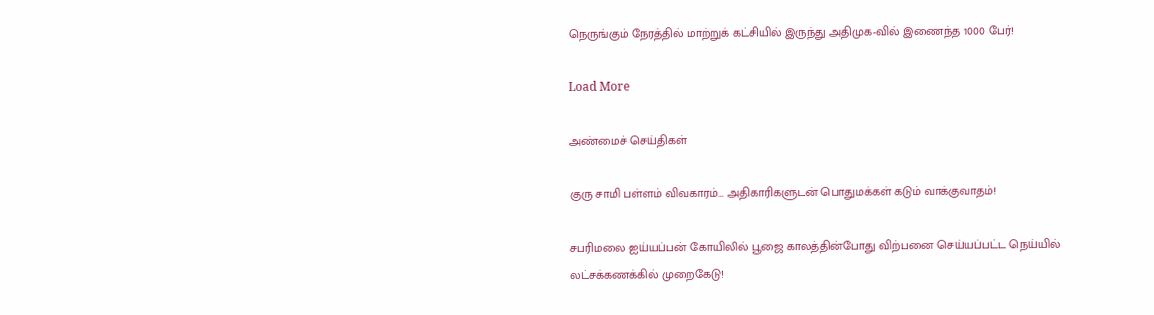நெருங்கும் நேரத்தில் மாற்றுக் கட்சியில் இருந்து அதிமுக-வில் இணைந்த 1000 பேர்!

Load More

அண்மைச் செய்திகள்

குரு சாமி பள்ளம் விவகாரம்… அதிகாரிகளுடன் பொதுமக்கள் கடும் வாக்குவாதம்!

சபரிமலை ஐய்யப்பன் கோயிலில் பூஜை காலத்தின்போது விற்பனை செய்யப்பட்ட நெய்யில் லட்சக்கணக்கில் முறைகேடு!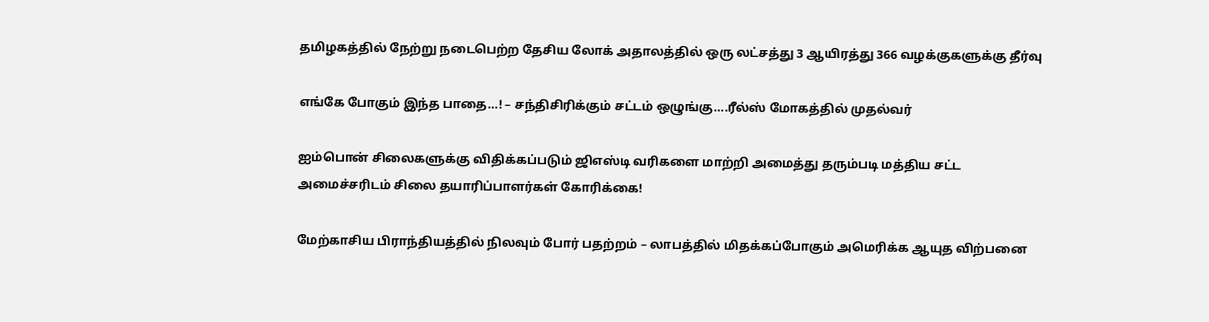தமிழகத்தில் நேற்று நடைபெற்ற தேசிய லோக் அதாலத்தில் ஒரு லட்சத்து 3 ஆயிரத்து 366 வழக்குகளுக்கு தீர்வு

எங்கே போகும் இந்த பாதை…! – சந்திசிரிக்கும் சட்டம் ஒழுங்கு….ரீல்ஸ் மோகத்தில் முதல்வர்

ஐம்பொன் சிலைகளுக்கு விதிக்கப்படும் ஜிஎஸ்டி வரிகளை மாற்றி அமைத்து தரும்படி மத்திய சட்ட அமைச்சரிடம் சிலை தயாரிப்பாளர்கள் கோரிக்கை!

மேற்காசிய பிராந்தியத்தில் நிலவும் போர் பதற்றம் – லாபத்தில் மிதக்கப்போகும் அமெரிக்க ஆயுத விற்பனை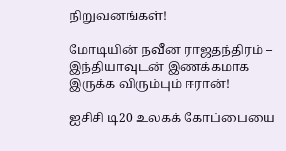நிறுவனங்கள்!

மோடியின் நவீன ராஜதந்திரம் – இந்தியாவுடன் இணக்கமாக இருக்க விரும்பும் ஈரான்!

ஐசிசி டி20 உலகக் கோப்பையை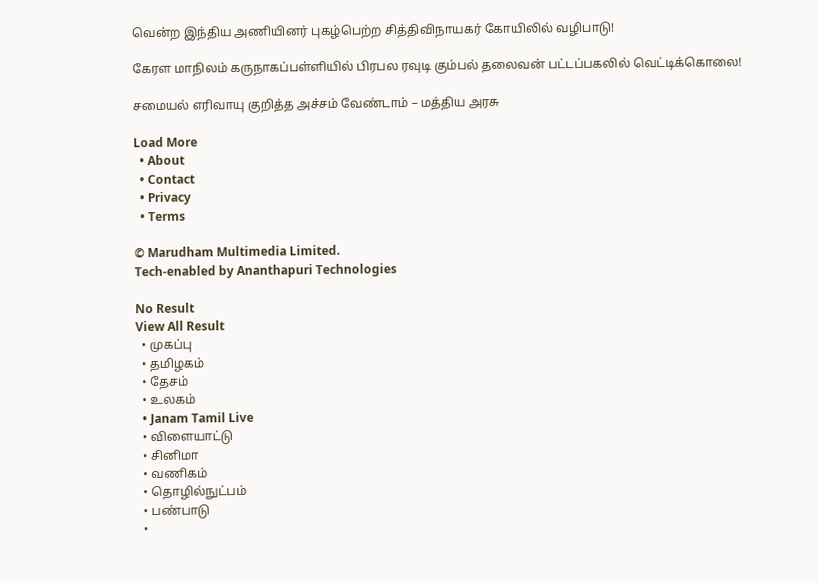வென்ற இந்திய அணியினர் புகழ்பெற்ற சித்திவிநாயகர் கோயிலில் வழிபாடு!

கேரள மாநிலம் கருநாகப்பள்ளியில் பிரபல ரவுடி கும்பல் தலைவன் பட்டப்பகலில் வெட்டிக்கொலை!

சமையல் எரிவாயு குறித்த அச்சம் வேண்டாம் – மத்திய அரசு

Load More
  • About
  • Contact
  • Privacy
  • Terms

© Marudham Multimedia Limited.
Tech-enabled by Ananthapuri Technologies

No Result
View All Result
  • முகப்பு
  • தமிழகம்
  • தேசம்
  • உலகம்
  • Janam Tamil Live
  • விளையாட்டு
  • சினிமா
  • வணிகம்
  • தொழில்நுட்பம்
  • பண்பாடு
  •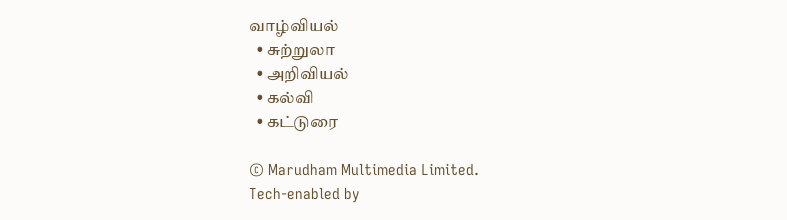வாழ்வியல்
  • சுற்றுலா
  • அறிவியல்
  • கல்வி
  • கட்டுரை

© Marudham Multimedia Limited.
Tech-enabled by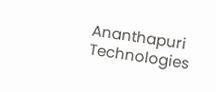Ananthapuri Technologies